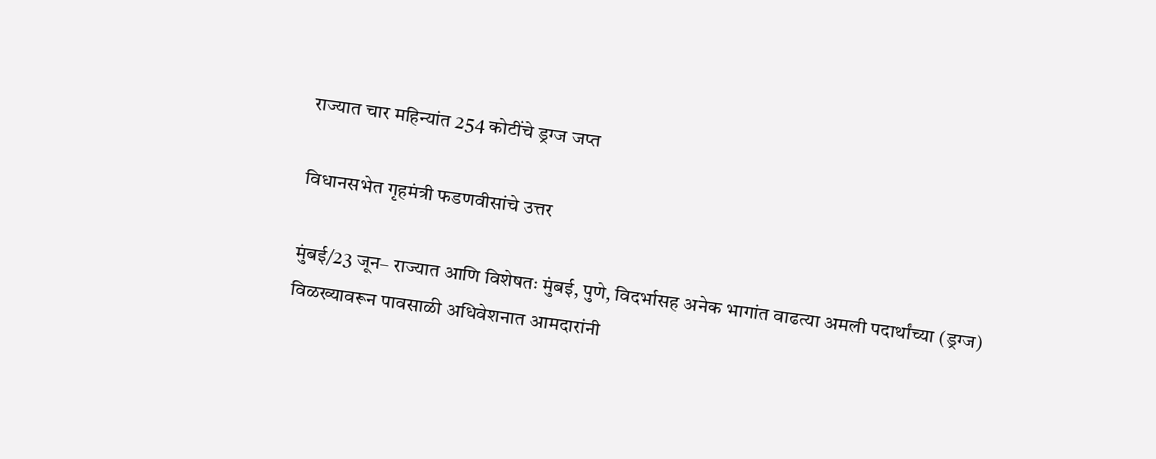राज्यात चार महिन्यांत 254 कोटींचे ड्रग्ज जप्त

विधानसभेत गृहमंत्री फडणवीसांचे उत्तर

मुंबई/23 जून– राज्यात आणि विशेषतः मुंबई, पुणे, विदर्भासह अनेक भागांत वाढत्या अमली पदार्थांच्या (ड्रग्ज) विळख्यावरून पावसाळी अधिवेशनात आमदारांनी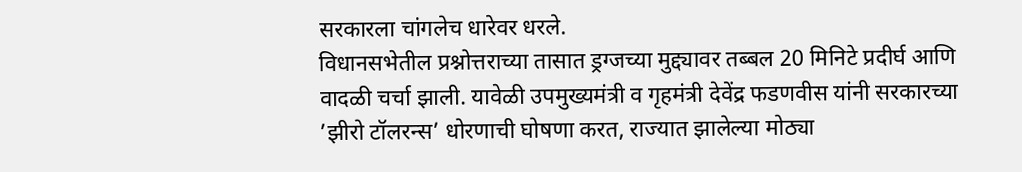सरकारला चांगलेच धारेवर धरले.
विधानसभेतील प्रश्नोत्तराच्या तासात ड्रग्जच्या मुद्द्यावर तब्बल 20 मिनिटे प्रदीर्घ आणि वादळी चर्चा झाली. यावेळी उपमुख्यमंत्री व गृहमंत्री देवेंद्र फडणवीस यांनी सरकारच्या ’झीरो टॉलरन्स’ धोरणाची घोषणा करत, राज्यात झालेल्या मोठ्या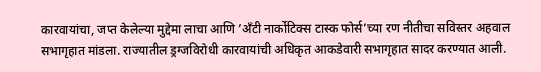कारवायांचा, जप्त केलेल्या मुद्देमा लाचा आणि ’अँटी नार्कोटिक्स टास्क फोर्स’च्या रण नीतीचा सविस्तर अहवाल सभागृहात मांडला. राज्यातील ड्रग्जविरोधी कारवायांची अधिकृत आकडेवारी सभागृहात सादर करण्यात आली.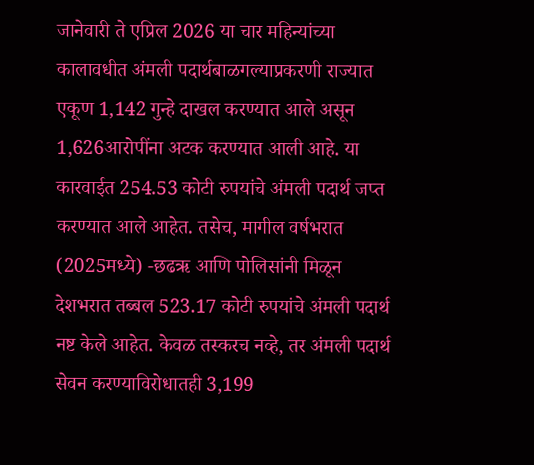जानेवारी ते एप्रिल 2026 या चार महिन्यांच्या कालावधीत अंमली पदार्थबाळगल्याप्रकरणी राज्यात एकूण 1,142 गुन्हे दाखल करण्यात आले असून 1,626आरोपींना अटक करण्यात आली आहे. या कारवाईत 254.53 कोटी रुपयांचे अंमली पदार्थ जप्त करण्यात आले आहेत. तसेच, मागील वर्षभरात (2025मध्ये) -छढऋ आणि पोलिसांनी मिळून देशभरात तब्बल 523.17 कोटी रुपयांचे अंमली पदार्थ नष्ट केले आहेत. केवळ तस्करच नव्हे, तर अंमली पदार्थ सेवन करण्याविरोधातही 3,199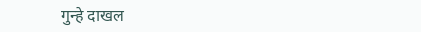गुन्हे दाखल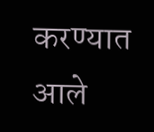करण्यात आले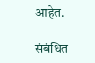आहेत.

संबंधित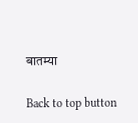बातम्या

Back to top button